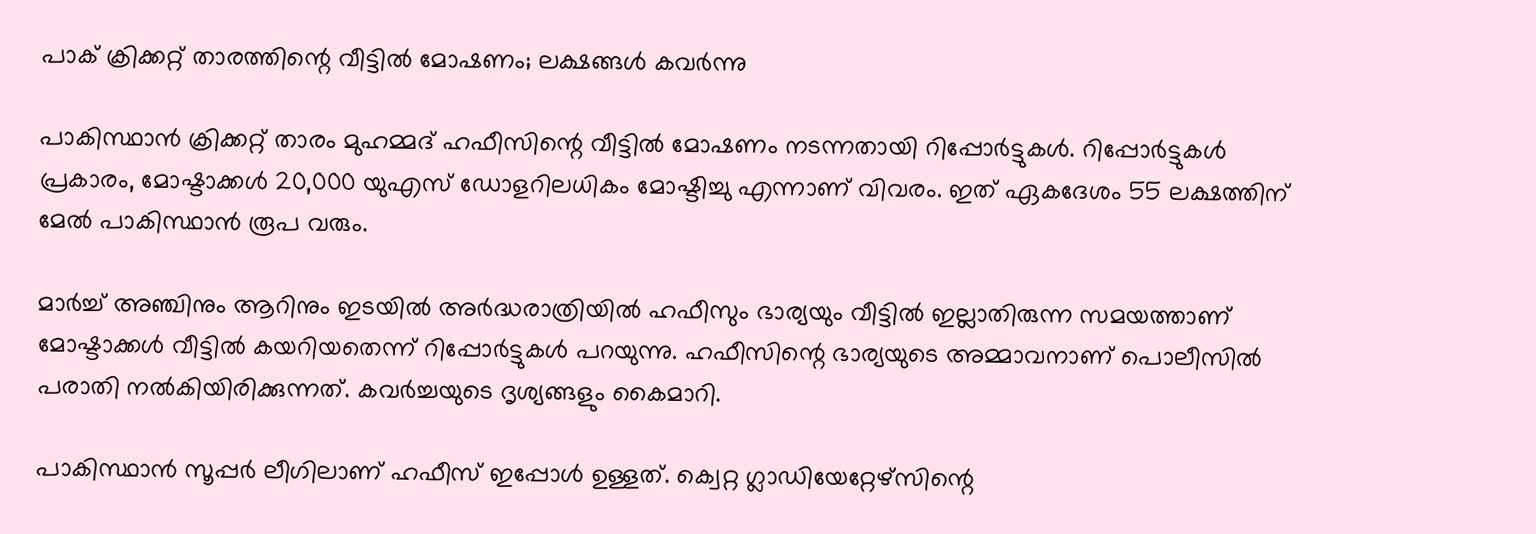പാക് ക്രിക്കറ്റ് താരത്തിന്റെ വീട്ടില്‍ മോഷണം; ലക്ഷങ്ങള്‍ കവര്‍ന്നു

പാകിസ്ഥാന്‍ ക്രിക്കറ്റ് താരം മുഹമ്മദ് ഹഫീസിന്റെ വീട്ടില്‍ മോഷണം നടന്നതായി റിപ്പോര്‍ട്ടുകള്‍. റിപ്പോര്‍ട്ടുകള്‍ പ്രകാരം, മോഷ്ടാക്കള്‍ 20,000 യുഎസ് ഡോളറിലധികം മോഷ്ടിച്ചു എന്നാണ് വിവരം. ഇത് ഏകദേശം 55 ലക്ഷത്തിന് മേല്‍ പാകിസ്ഥാന്‍ രൂപ വരും.

മാര്‍ച്ച് അഞ്ചിനും ആറിനും ഇടയില്‍ അര്‍ദ്ധരാത്രിയില്‍ ഹഫീസും ഭാര്യയും വീട്ടില്‍ ഇല്ലാതിരുന്ന സമയത്താണ് മോഷ്ടാക്കള്‍ വീട്ടില്‍ കയറിയതെന്ന് റിപ്പോര്‍ട്ടുകള്‍ പറയുന്നു. ഹഫീസിന്റെ ഭാര്യയുടെ അമ്മാവനാണ് പൊലീസില്‍ പരാതി നല്‍കിയിരിക്കുന്നത്. കവര്‍ച്ചയുടെ ദൃശ്യങ്ങളും കൈമാറി.

പാകിസ്ഥാന്‍ സൂപ്പര്‍ ലീഗിലാണ് ഹഫീസ് ഇപ്പോള്‍ ഉള്ളത്. ക്വെറ്റ ഗ്ലാഡിയേറ്റേഴ്‌സിന്റെ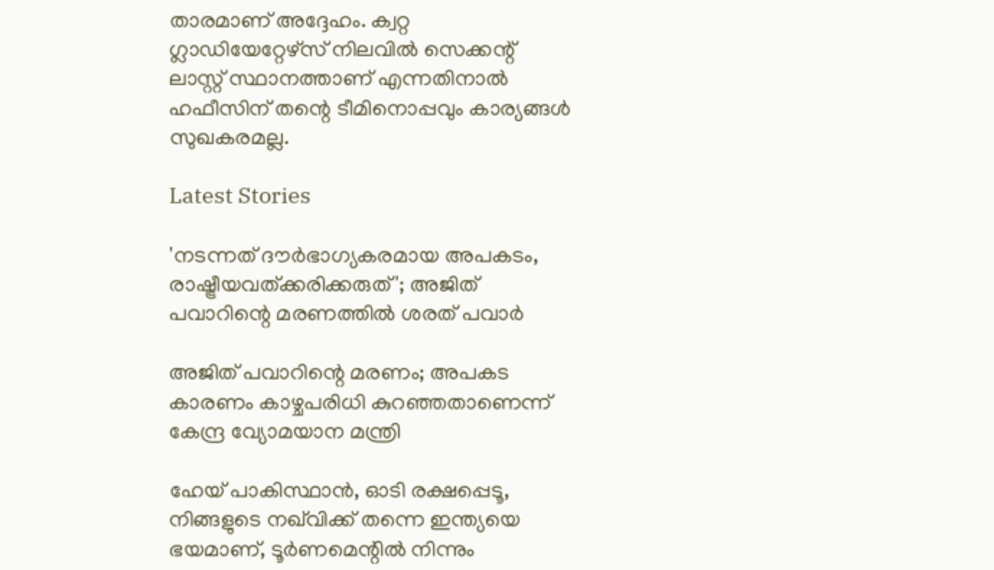താരമാണ് അദ്ദേഹം. ക്വറ്റ ഗ്ലാഡിയേറ്റേഴ്സ് നിലവില്‍ സെക്കന്റ് ലാസ്റ്റ് സ്ഥാനത്താണ് എന്നതിനാല്‍ ഹഫീസിന് തന്റെ ടീമിനൊപ്പവും കാര്യങ്ങള്‍ സുഖകരമല്ല.

Latest Stories

'നടന്നത് ദൗര്‍ഭാഗ്യകരമായ അപകടം, രാഷ്ട്രീയവത്ക്കരിക്കരുത്'; അജിത് പവാറിന്റെ മരണത്തില്‍ ശരത് പവാർ

അജിത് പവാറിന്റെ മരണം; അപകട കാരണം കാഴ്ചപരിധി കുറഞ്ഞതാണെന്ന് കേന്ദ്ര വ്യോമയാന മന്ത്രി

ഹേയ് പാകിസ്ഥാൻ, ഓടി രക്ഷപ്പെടൂ, നിങ്ങളുടെ നഖ്‌വിക്ക് തന്നെ ഇന്ത്യയെ ഭയമാണ്, ടൂർണമെന്റിൽ നിന്നും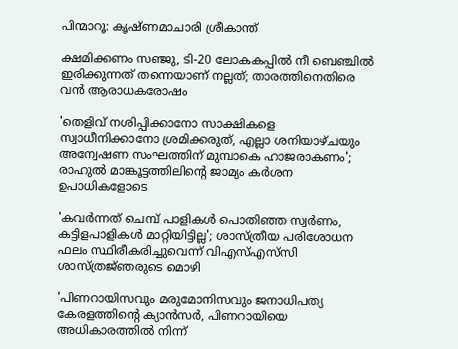പിന്മാറൂ: കൃഷ്ണമാചാരി ശ്രീകാന്ത്

ക്ഷമിക്കണം സഞ്ജു, ടി-20 ലോകകപ്പിൽ നീ ബെഞ്ചിൽ ഇരിക്കുന്നത് തന്നെയാണ് നല്ലത്; താരത്തിനെതിരെ വൻ ആരാധകരോഷം

'തെളിവ് നശിപ്പിക്കാനോ സാക്ഷികളെ സ്വാധീനിക്കാനോ ശ്രമിക്കരുത്, എല്ലാ ശനിയാഴ്ചയും അന്വേഷണ സംഘത്തിന് മുമ്പാകെ ഹാജരാകണം'; രാഹുൽ മാങ്കൂട്ടത്തിലിന്റെ ജാമ്യം കർശന ഉപാധികളോടെ

'കവർന്നത് ചെമ്പ് പാളികൾ പൊതിഞ്ഞ സ്വർണം, കട്ടിളപാളികൾ മാറ്റിയിട്ടില്ല'; ശാസ്ത്രീയ പരിശോധന ഫലം സ്ഥിരീകരിച്ചുവെന്ന് വിഎസ്എസ്‍സി ശാസ്ത്രജ്‌ഞരുടെ മൊഴി

'പിണറായിസവും മരുമോനിസവും ജനാധിപത്യ കേരളത്തിന്റെ ക്യാൻസർ, പിണറായിയെ അധികാരത്തിൽ നിന്ന്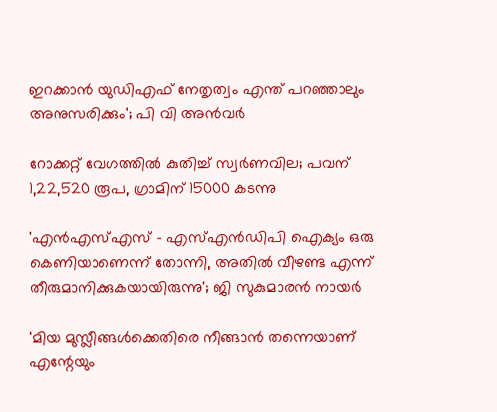ഇറക്കാൻ യുഡിഎഫ് നേതൃത്വം എന്ത്‌ പറഞ്ഞാലും അനുസരിക്കും'; പി വി അൻവർ

റോക്കറ്റ് വേഗത്തിൽ കുതിച്ച് സ്വർണവില; പവന് 1,22,520 രൂപ, ഗ്രാമിന് 15000 കടന്നു

'എന്‍എസ്എസ് - എസ്എന്‍ഡിപി ഐക്യം ഒരു കെണിയാണെന്ന് തോന്നി, അതിൽ വീഴണ്ട എന്ന് തീരുമാനിക്കുകയായിരുന്നു'; ജി സുകുമാരൻ നായർ

'മിയ മുസ്ലീങ്ങള്‍ക്കെതിരെ നീങ്ങാന്‍ തന്നെയാണ് എന്റേയും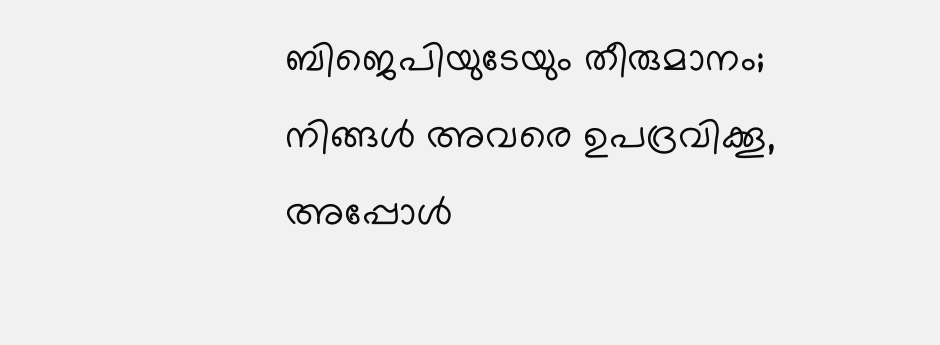ബിജെപിയുടേയും തീരുമാനം; നിങ്ങള്‍ അവരെ ഉപദ്രവിക്കൂ, അപ്പോള്‍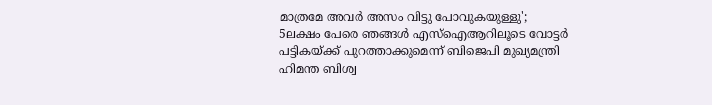മാത്രമേ അവര്‍ അസം വിട്ടു പോവുകയുള്ളു'; 5ലക്ഷം പേരെ ഞങ്ങള്‍ എസ്‌ഐആറിലൂടെ വോട്ടര്‍ പട്ടികയ്ക്ക് പുറത്താക്കുമെന്ന് ബിജെപി മുഖ്യമന്ത്രി ഹിമന്ത ബിശ്വ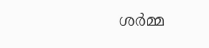ശര്‍മ്മ